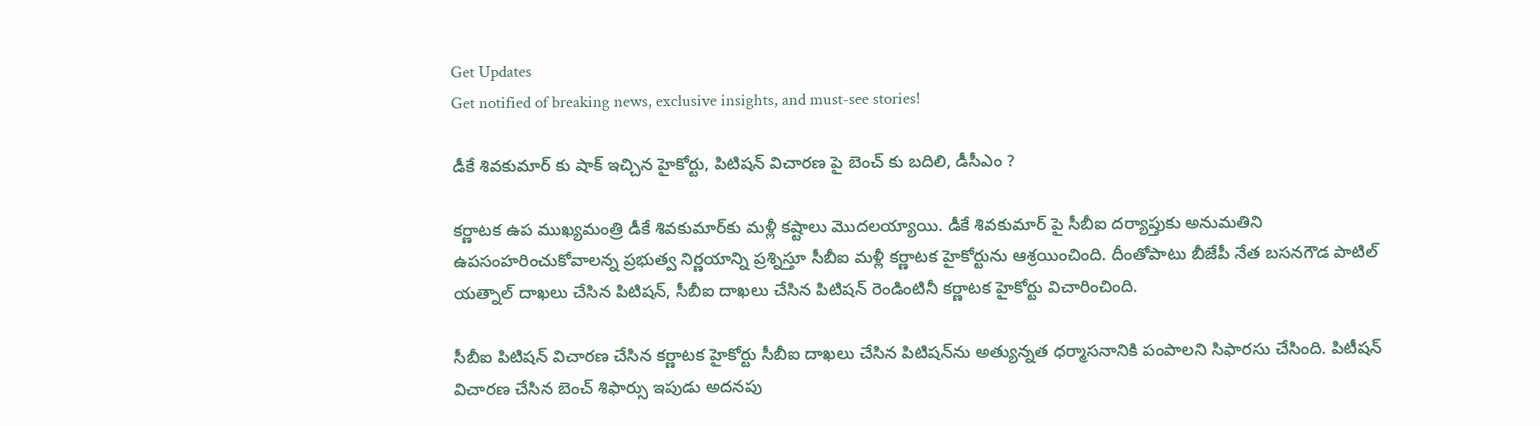Get Updates
Get notified of breaking news, exclusive insights, and must-see stories!

డీకే శివకుమార్ కు షాక్ ఇచ్చిన హైకోర్టు, పిటిషన్ విచారణ పై బెంచ్ కు బదిలి, డీసీఎం ?

కర్ణాటక ఉప ముఖ్యమంత్రి డీకే శివకుమార్‌కు మళ్లీ కష్టాలు మొదలయ్యాయి. డీకే శివకుమార్ పై సీబీఐ దర్యాప్తుకు అనుమతిని ఉపసంహరించుకోవాలన్న ప్రభుత్వ నిర్ణయాన్ని ప్రశ్నిస్తూ సీబీఐ మళ్లీ కర్ణాటక హైకోర్టును ఆశ్రయించింది. దీంతోపాటు బీజేపీ నేత బసనగౌడ పాటిల్ యత్నాల్ దాఖలు చేసిన పిటిషన్, సీబీఐ దాఖలు చేసిన పిటిషన్ రెండింటినీ కర్ణాటక హైకోర్టు విచారించింది.

సీబీఐ పిటిషన్ విచారణ చేసిన కర్ణాటక హైకోర్టు సీబీఐ దాఖలు చేసిన పిటిషన్‌ను అత్యున్నత ధర్మాసనానికి పంపాలని సిఫారసు చేసింది. పిటీషన్ విచారణ చేసిన బెంచ్ శిఫార్సు ఇపుడు అదనపు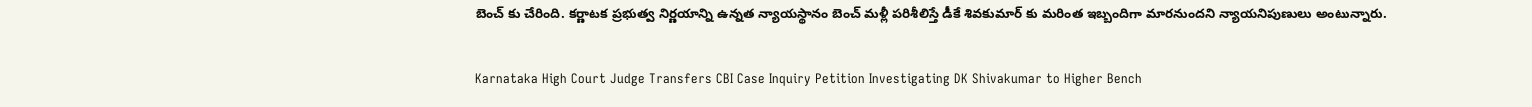బెంచ్ కు చేరింది. కర్ణాటక ప్రభుత్వ నిర్ణయాన్ని ఉన్నత న్యాయస్థానం బెంచ్ మళ్లీ పరిశీలిస్తే డీకే శివకుమార్ కు మరింత ఇబ్బందిగా మారనుందని న్యాయనిపుణులు అంటున్నారు.

Karnataka High Court Judge Transfers CBI Case Inquiry Petition Investigating DK Shivakumar to Higher Bench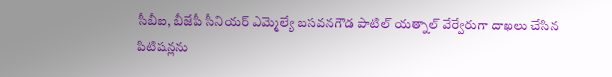సీబీఐ, బీజేపీ సీనియర్ ఎమ్మెల్యే బసవనగౌడ పాటిల్ యత్నాల్ వేర్వేరుగా దాఖలు చేసిన పిటిషన్లను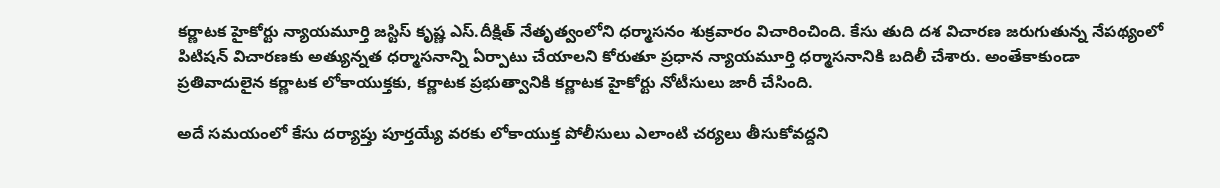కర్ణాటక హైకోర్టు న్యాయమూర్తి జస్టిస్ కృష్ణ ఎస్.దీక్షిత్ నేతృత్వంలోని ధర్మాసనం శుక్రవారం విచారించింది. కేసు తుది దశ విచారణ జరుగుతున్న నేపథ్యంలో పిటిషన్ విచారణకు అత్యున్నత ధర్మాసనాన్ని ఏర్పాటు చేయాలని కోరుతూ ప్రధాన న్యాయమూర్తి ధర్మాసనానికి బదిలీ చేశారు. అంతేకాకుండా ప్రతివాదులైన కర్ణాటక లోకాయుక్తకు, కర్ణాటక ప్రభుత్వానికి కర్ణాటక హైకోర్టు నోటీసులు జారీ చేసింది.

అదే సమయంలో కేసు దర్యాప్తు పూర్తయ్యే వరకు లోకాయుక్త పోలీసులు ఎలాంటి చర్యలు తీసుకోవద్దని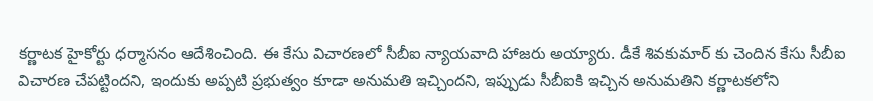కర్ణాటక హైకోర్టు ధర్మాసనం ఆదేశించింది. ఈ కేసు విచారణలో సీబీఐ న్యాయవాది హాజరు అయ్యారు. డీకే శివకుమార్ కు చెందిన కేసు సీబీఐ విచారణ చేపట్టిందని, ఇందుకు అప్పటి ప్రభుత్వం కూడా అనుమతి ఇచ్చిందని, ఇప్పుడు సీబీఐకి ఇచ్చిన అనుమతిని కర్ణాటకలోని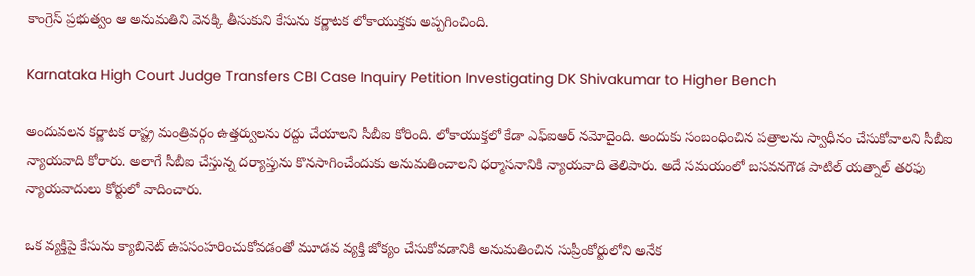కాంగ్రెస్ ప్రభుత్వం ఆ అనుమతిని వెనక్కి తీసుకుని కేసును కర్ణాటక లోకాయుక్తకు అప్పగించింది.

Karnataka High Court Judge Transfers CBI Case Inquiry Petition Investigating DK Shivakumar to Higher Bench

అందువలన కర్ణాటక రాష్ట్ర మంత్రివర్గం ఉత్తర్వులను రద్దు చేయాలని సీబీఐ కోరింది. లోకాయుక్తలో కేడా ఎఫ్ఐఆర్ నమోదైంది. అందుకు సంబంధించిన పత్రాలను స్వాధీనం చేసుకోవాలని సీబీఐ న్యాయవాది కోరారు. అలాగే సీబీఐ చేస్తున్న దర్యాప్తును కొనసాగించేందుకు అనుమతించాలని ధర్మాసనానికి న్యాయవాది తెలిపారు. అదే సమయంలో బసవనగౌడ పాటిల్ యత్నాల్ తరఫు న్యాయవాదులు కోర్టులో వాదించారు.

ఒక వ్యక్తిపై కేసును క్యాబినెట్ ఉపసంహరించుకోవడంతో మూడవ వ్యక్తి జోక్యం చేసుకోవడానికి అనుమతించిన సుప్రీంకోర్టులోని అనేక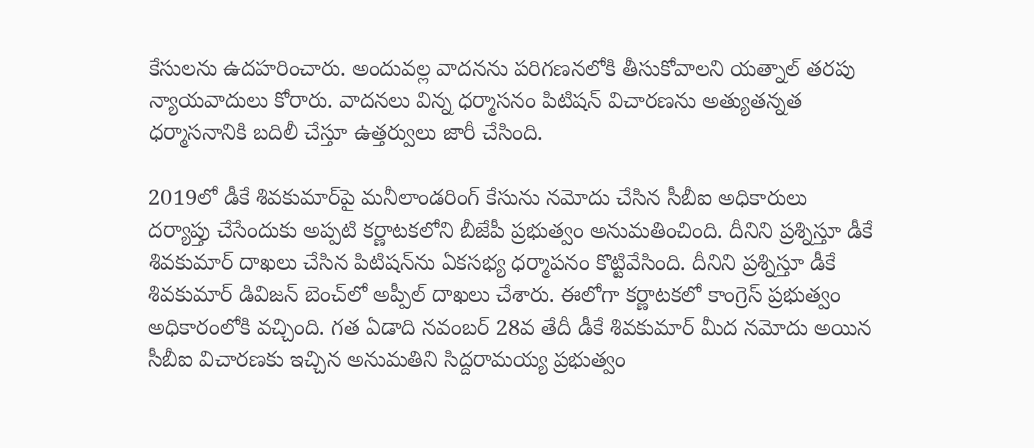కేసులను ఉదహరించారు. అందువల్ల వాదనను పరిగణనలోకి తీసుకోవాలని యత్నాల్ తరపు న్యాయవాదులు కోరారు. వాదనలు విన్న ధర్మాసనం పిటిషన్ విచారణను అత్యుతన్నత ధర్మాసనానికి బదిలీ చేస్తూ ఉత్తర్వులు జారీ చేసింది.

2019లో డీకే శివకుమార్‌పై మనీలాండరింగ్ కేసును నమోదు చేసిన సీబీఐ అధికారులు దర్యాప్తు చేసేందుకు అప్పటి కర్ణాటకలోని బీజేపీ ప్రభుత్వం అనుమతించింది. దీనిని ప్రశ్నిస్తూ డీకే శివకుమార్ దాఖలు చేసిన పిటిషన్‌ను ఏకసభ్య ధర్మాపనం కొట్టివేసింది. దీనిని ప్రశ్నిస్తూ డీకే శివకుమార్‌ డివిజన్‌ బెంచ్‌లో అప్పీల్‌ దాఖలు చేశారు. ఈలోగా కర్ణాటకలో కాంగ్రెస్ ప్రభుత్వం అధికారంలోకి వచ్చింది. గత ఏడాది నవంబర్ 28వ తేదీ డీకే శివకుమార్ మీద నమోదు అయిన సీబీఐ విచారణకు ఇచ్చిన అనుమతిని సిద్దరామయ్య ప్రభుత్వం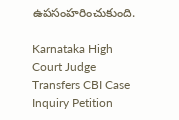ఉపసంహరించుకుంది.

Karnataka High Court Judge Transfers CBI Case Inquiry Petition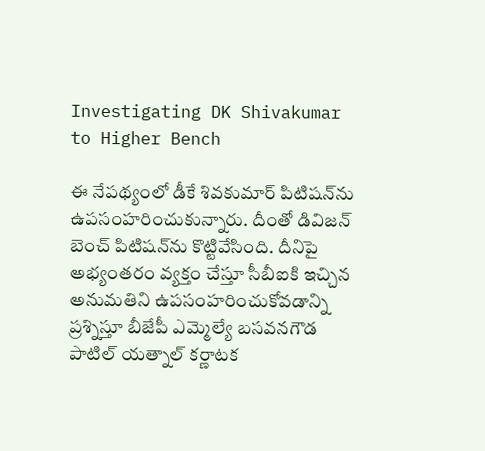Investigating DK Shivakumar to Higher Bench

ఈ నేపథ్యంలో డీకే శివకుమార్‌ పిటిషన్‌ను ఉపసంహరించుకున్నారు. దీంతో డివిజన్ బెంచ్ పిటిషన్‌ను కొట్టివేసింది. దీనిపై అభ్యంతరం వ్యక్తం చేస్తూ సీబీఐకి ఇచ్చిన అనుమతిని ఉపసంహరించుకోవడాన్ని ప్రశ్నిస్తూ బీజేపీ ఎమ్మెల్యే బసవనగౌడ పాటిల్ యత్నాల్ కర్ణాటక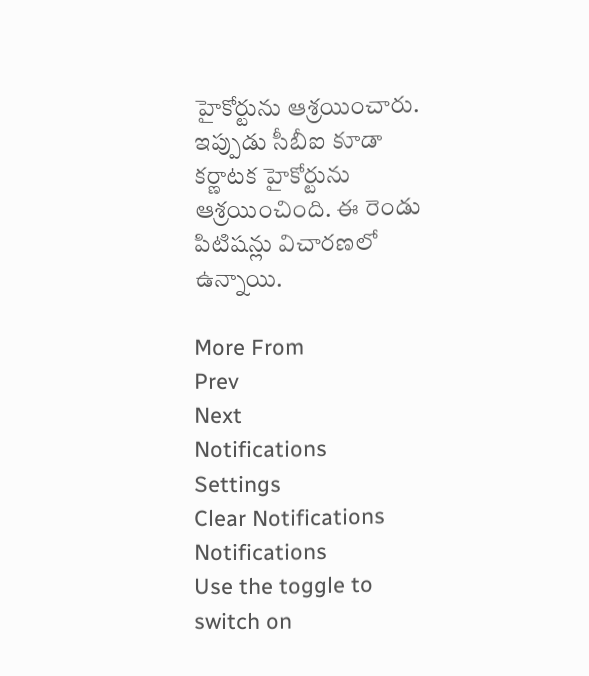హైకోర్టును ఆశ్రయించారు. ఇప్పుడు సీబీఐ కూడా కర్ణాటక హైకోర్టును ఆశ్రయించింది. ఈ రెండు పిటిషన్లు విచారణలో ఉన్నాయి.

More From
Prev
Next
Notifications
Settings
Clear Notifications
Notifications
Use the toggle to switch on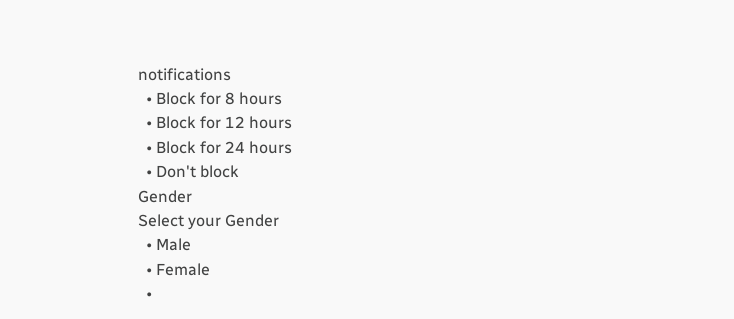notifications
  • Block for 8 hours
  • Block for 12 hours
  • Block for 24 hours
  • Don't block
Gender
Select your Gender
  • Male
  • Female
  •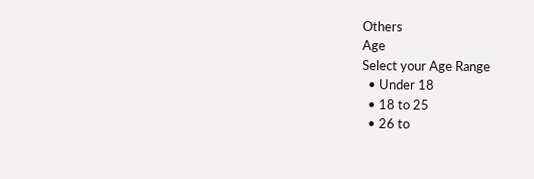Others
Age
Select your Age Range
  • Under 18
  • 18 to 25
  • 26 to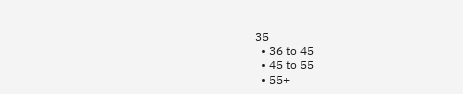35
  • 36 to 45
  • 45 to 55
  • 55+